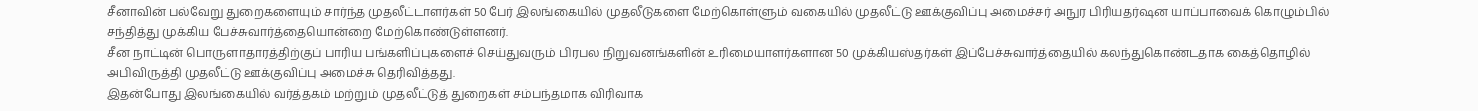சீனாவின் பல்வேறு துறைகளையும் சார்ந்த முதலீட்டாளர்கள் 50 பேர் இலங்கையில் முதலீடுகளை மேற்கொள்ளும் வகையில் முதலீட்டு ஊக்குவிப்பு அமைச்சர் அநுர பிரியதர்ஷன யாப்பாவைக் கொழும்பில் சந்தித்து முக்கிய பேச்சுவார்த்தையொன்றை மேற்கொண்டுள்ளனர்.
சீன நாட்டின் பொருளாதாரத்திற்குப் பாரிய பங்களிப்புகளைச் செய்துவரும் பிரபல நிறுவனங்களின் உரிமையாளர்களான 50 முக்கியஸ்தர்கள் இப்பேச்சுவார்த்தையில் கலந்துகொண்டதாக கைத்தொழில் அபிவிருத்தி முதலீட்டு ஊக்குவிப்பு அமைச்சு தெரிவித்தது.
இதன்போது இலங்கையில் வர்த்தகம் மற்றும் முதலீட்டுத் துறைகள் சம்பந்தமாக விரிவாக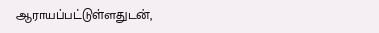ஆராயப்பட்டுள்ளதுடன்,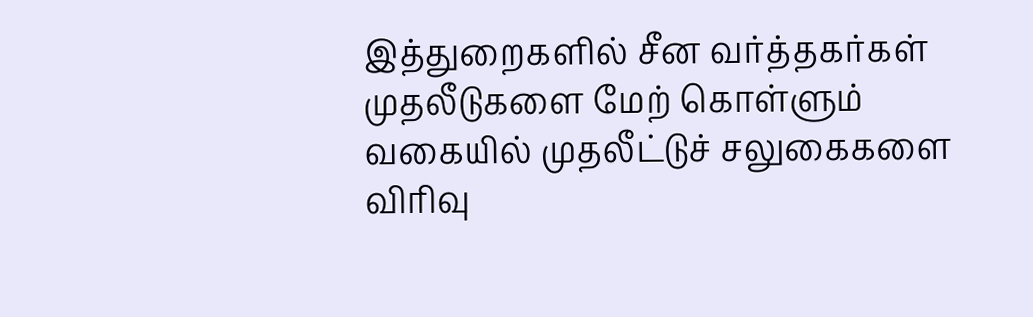இத்துறைகளில் சீன வர்த்தகர்கள் முதலீடுகளை மேற் கொள்ளும் வகையில் முதலீட்டுச் சலுகைகளை விரிவு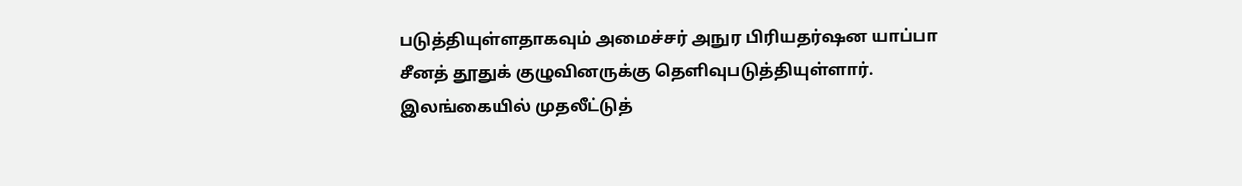படுத்தியுள்ளதாகவும் அமைச்சர் அநுர பிரியதர்ஷன யாப்பா சீனத் தூதுக் குழுவினருக்கு தெளிவுபடுத்தியுள்ளார்.
இலங்கையில் முதலீட்டுத்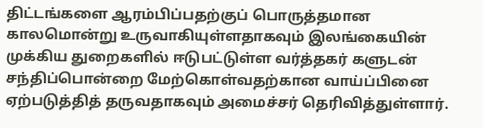திட்டங்களை ஆரம்பிப்பதற்குப் பொருத்தமான காலமொன்று உருவாகியுள்ளதாகவும் இலங்கையின் முக்கிய துறைகளில் ஈடுபட்டுள்ள வர்த்தகர் களுடன் சந்திப்பொன்றை மேற்கொள்வதற்கான வாய்ப்பினை ஏற்படுத்தித் தருவதாகவும் அமைச்சர் தெரிவித்துள்ளார்.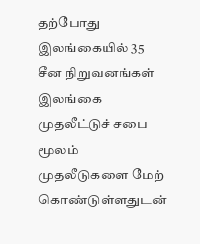தற்போது இலங்கையில் 35 சீன நிறுவனங்கள் இலங்கை முதலீட்டுச் சபை மூலம் முதலீடுகளை மேற் கொண்டுள்ளதுடன்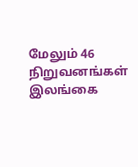மேலும் 46 நிறுவனங்கள் இலங்கை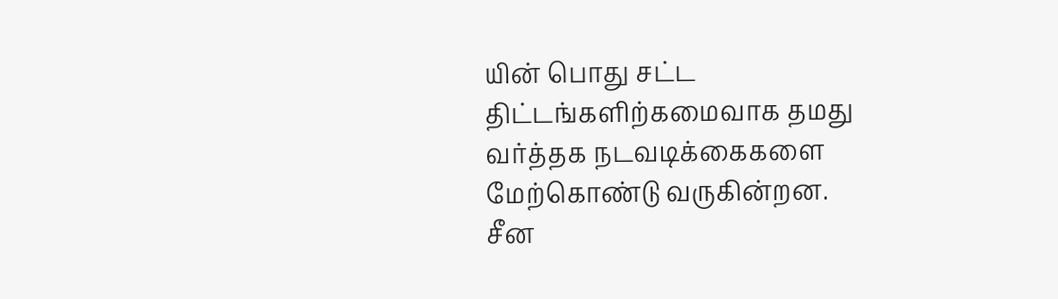யின் பொது சட்ட திட்டங்களிற்கமைவாக தமது வர்த்தக நடவடிக்கைகளை மேற்கொண்டு வருகின்றன.
சீன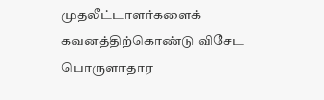முதலீட்டாளர்களைக் கவனத்திற்கொண்டு விசேட பொருளாதார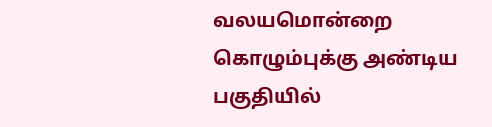வலயமொன்றை கொழும்புக்கு அண்டிய பகுதியில்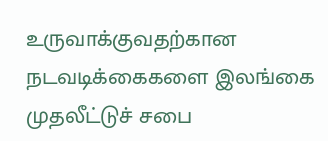உருவாக்குவதற்கான நடவடிக்கைகளை இலங்கை முதலீட்டுச் சபை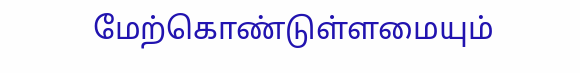மேற்கொண்டுள்ளமையும்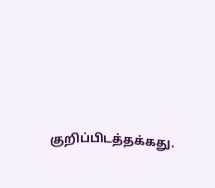குறிப்பிடத்தக்கது.